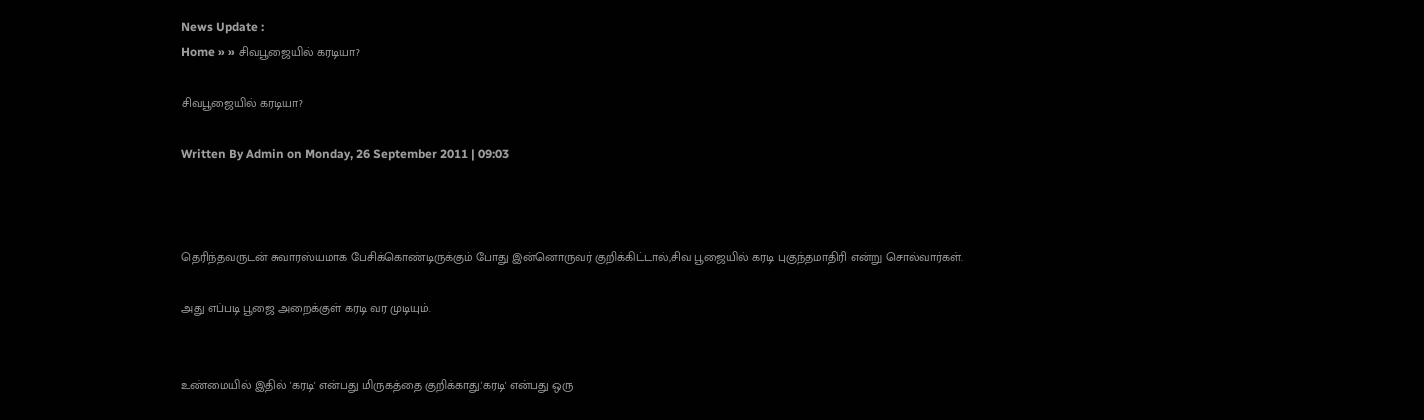News Update :
Home » » சிவபூஜையில் கரடியா?

சிவபூஜையில் கரடியா?

Written By Admin on Monday, 26 September 2011 | 09:03



தெரிந்தவருடன் சுவாரஸ்யமாக பேசிக்கொண்டிருக்கும் போது இன்னொருவர் குறிக்கிட்டால்,சிவ பூஜையில் கரடி புகுந்தமாதிரி என்று சொல்வார்கள்.

அது எப்படி பூஜை அறைக்குள் கரடி வர முடியும்.


உண்மையில் இதில் 'கரடி' என்பது மிருகத்தை குறிக்காது.'கரடி' என்பது ஒரு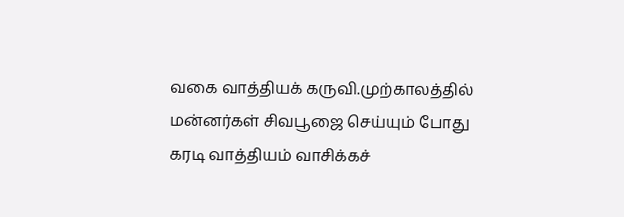வகை வாத்தியக் கருவி.முற்காலத்தில் மன்னர்கள் சிவபூஜை செய்யும் போது கரடி வாத்தியம் வாசிக்கச்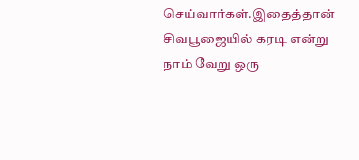செய்வார்கள்.இதைத்தான் சிவபூஜையில் கரடி என்று நாம் வேறு ஒரு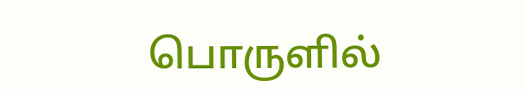பொருளில்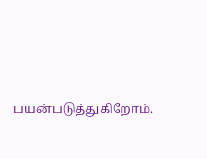பயன்படுத்துகிறோம்.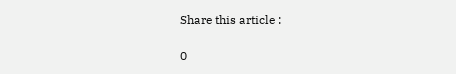Share this article :

0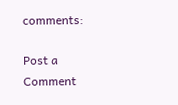comments:

Post a Comment